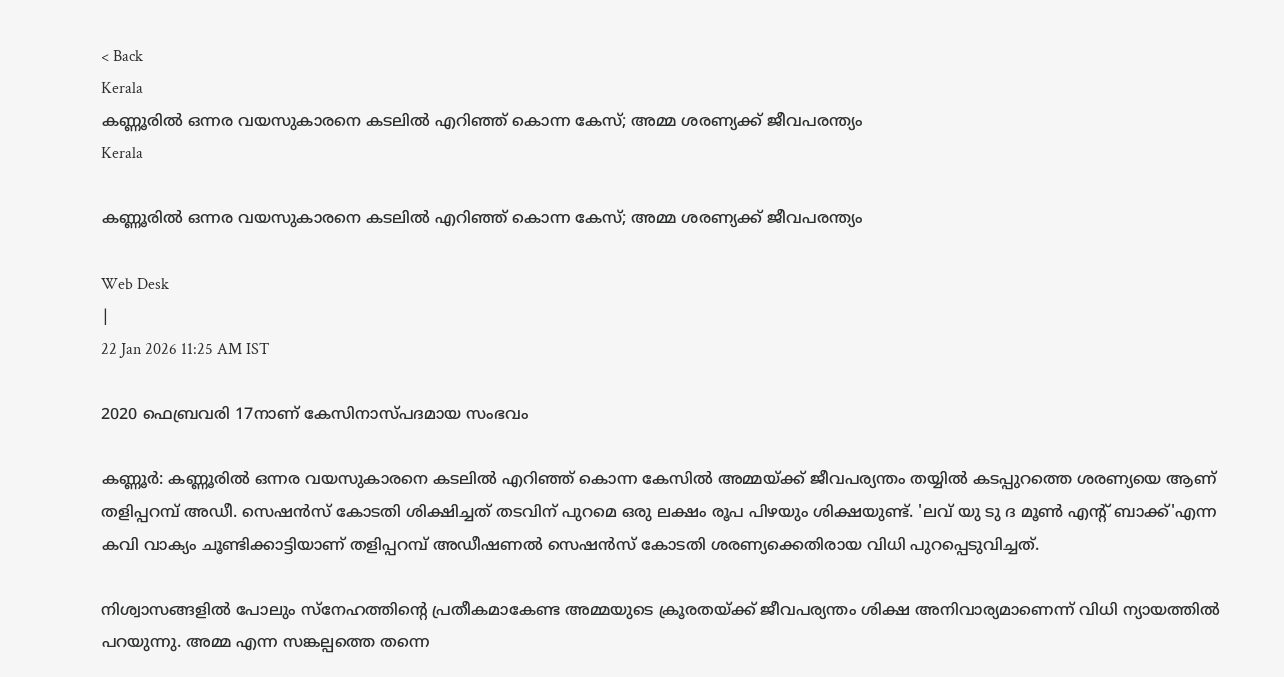< Back
Kerala
കണ്ണൂരിൽ ഒന്നര വയസുകാരനെ കടലിൽ എറിഞ്ഞ് കൊന്ന കേസ്; അമ്മ ശരണ്യക്ക് ജീവപരന്ത്യം
Kerala

കണ്ണൂരിൽ ഒന്നര വയസുകാരനെ കടലിൽ എറിഞ്ഞ് കൊന്ന കേസ്; അമ്മ ശരണ്യക്ക് ജീവപരന്ത്യം

Web Desk
|
22 Jan 2026 11:25 AM IST

2020 ഫെബ്രവരി 17നാണ് കേസിനാസ്പദമായ സംഭവം

കണ്ണൂർ: കണ്ണൂരിൽ ഒന്നര വയസുകാരനെ കടലിൽ എറിഞ്ഞ് കൊന്ന കേസിൽ അമ്മയ്ക്ക് ജീവപര്യന്തം തയ്യിൽ കടപ്പുറത്തെ ശരണ്യയെ ആണ് തളിപ്പറമ്പ് അഡീ. സെഷൻസ് കോടതി ശിക്ഷിച്ചത് തടവിന് പുറമെ ഒരു ലക്ഷം രൂപ പിഴയും ശിക്ഷയുണ്ട്. 'ലവ് യു ടു ദ മൂൺ എൻ്റ് ബാക്ക്'എന്ന കവി വാക്യം ചൂണ്ടിക്കാട്ടിയാണ് തളിപ്പറമ്പ് അഡീഷണൽ സെഷൻസ് കോടതി ശരണ്യക്കെതിരായ വിധി പുറപ്പെടുവിച്ചത്.

നിശ്വാസങ്ങളിൽ പോലും സ്നേഹത്തിൻ്റെ പ്രതീകമാകേണ്ട അമ്മയുടെ ക്രൂരതയ്ക്ക് ജീവപര്യന്തം ശിക്ഷ അനിവാര്യമാണെന്ന് വിധി ന്യായത്തിൽ പറയുന്നു. അമ്മ എന്ന സങ്കല്പത്തെ തന്നെ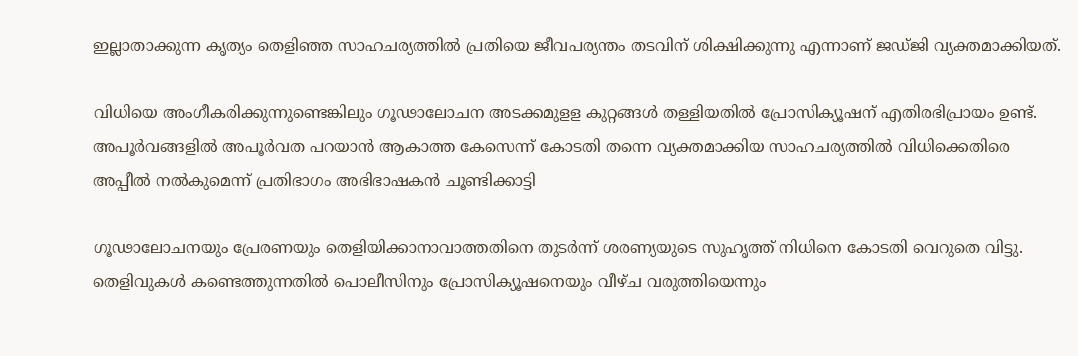ഇല്ലാതാക്കുന്ന കൃത്യം തെളിഞ്ഞ സാഹചര്യത്തിൽ പ്രതിയെ ജീവപര്യന്തം തടവിന് ശിക്ഷിക്കുന്നു എന്നാണ് ജഡ്ജി വ്യക്തമാക്കിയത്.

വിധിയെ അംഗീകരിക്കുന്നുണ്ടെങ്കിലും ഗൂഢാലോചന അടക്കമുളള കുറ്റങ്ങൾ തള്ളിയതിൽ പ്രോസിക്യൂഷന് എതിരഭിപ്രായം ഉണ്ട്. അപൂർവങ്ങളിൽ അപൂർവത പറയാൻ ആകാത്ത കേസെന്ന് കോടതി തന്നെ വ്യക്തമാക്കിയ സാഹചര്യത്തിൽ വിധിക്കെതിരെ അപ്പീൽ നൽകുമെന്ന് പ്രതിഭാഗം അഭിഭാഷകൻ ചൂണ്ടിക്കാട്ടി

ഗൂഢാലോചനയും പ്രേരണയും തെളിയിക്കാനാവാത്തതിനെ തുടർന്ന് ശരണ്യയുടെ സുഹൃത്ത് നിധിനെ കോടതി വെറുതെ വിട്ടു. തെളിവുകള്‍ കണ്ടെത്തുന്നതില്‍ പൊലീസിനും പ്രോസിക്യൂഷനെയും വീഴ്ച വരുത്തിയെന്നും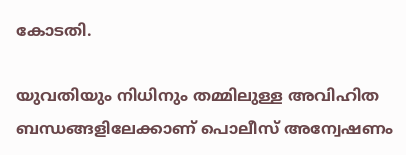കോടതി.

യുവതിയും നിധിനും തമ്മിലുള്ള അവിഹിത ബന്ധങ്ങളിലേക്കാണ് പൊലീസ് അന്വേഷണം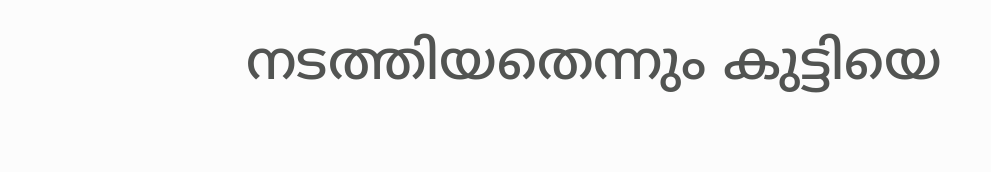നടത്തിയതെന്നും കുട്ടിയെ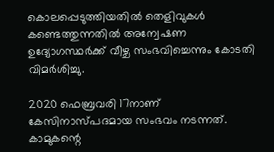കൊലപ്പെടുത്തിയതില്‍ തെളിവുകള്‍ കണ്ടെത്തുന്നതില്‍ അന്വേഷണ ഉദ്യോഗസ്ഥര്‍ക്ക് വീഴ്ച സംഭവിച്ചെന്നും കോടതി വിമർശിച്ചു.

2020 ഫെബ്രവരി 17നാണ് കേസിനാസ്പദമായ സംഭവം നടന്നത്. കാമുകന്റെ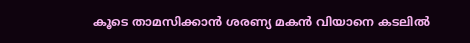കൂടെ താമസിക്കാൻ ശരണ്യ മകൻ വിയാനെ കടലിൽ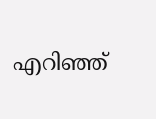എറിഞ്ഞ്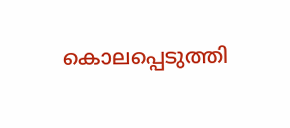കൊലപ്പെടുത്തി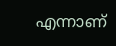എന്നാണ്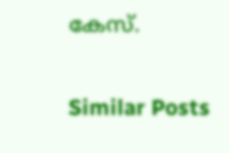കേസ്.

Similar Posts